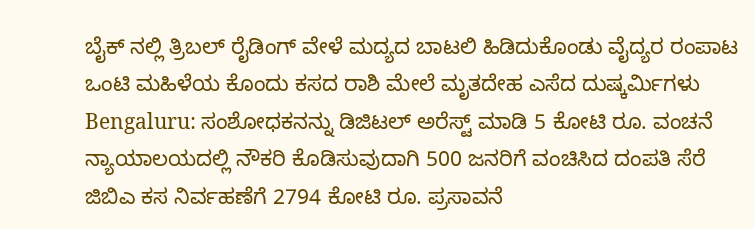ಬೈಕ್ ನಲ್ಲಿ ತ್ರಿಬಲ್ ರೈಡಿಂಗ್ ವೇಳೆ ಮದ್ಯದ ಬಾಟಲಿ ಹಿಡಿದುಕೊಂಡು ವೈದ್ಯರ ರಂಪಾಟ
ಒಂಟಿ ಮಹಿಳೆಯ ಕೊಂದು ಕಸದ ರಾಶಿ ಮೇಲೆ ಮೃತದೇಹ ಎಸೆದ ದುಷ್ಕರ್ಮಿಗಳು
Bengaluru: ಸಂಶೋಧಕನನ್ನು ಡಿಜಿಟಲ್ ಅರೆಸ್ಟ್ ಮಾಡಿ 5 ಕೋಟಿ ರೂ. ವಂಚನೆ
ನ್ಯಾಯಾಲಯದಲ್ಲಿ ನೌಕರಿ ಕೊಡಿಸುವುದಾಗಿ 500 ಜನರಿಗೆ ವಂಚಿಸಿದ ದಂಪತಿ ಸೆರೆ
ಜಿಬಿಎ ಕಸ ನಿರ್ವಹಣೆಗೆ 2794 ಕೋಟಿ ರೂ. ಪ್ರಸಾವನೆ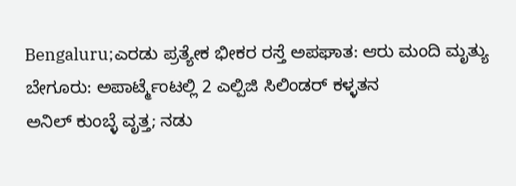Bengaluru;ಎರಡು ಪ್ರತ್ಯೇಕ ಭೀಕರ ರಸ್ತೆ ಅಪಘಾತ: ಆರು ಮಂದಿ ಮೃತ್ಯು
ಬೇಗೂರು: ಅಪಾರ್ಟ್ಮೆಂಟಲ್ಲಿ 2 ಎಲ್ಪಿಜಿ ಸಿಲಿಂಡರ್ ಕಳ್ಳತನ
ಅನಿಲ್ ಕುಂಬ್ಳೆ ವೃತ್ತ; ನಡು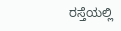ರಸ್ತೆಯಲ್ಲಿ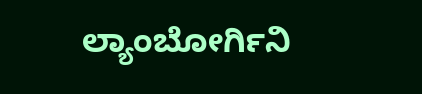ಲ್ಯಾಂಬೋರ್ಗಿನಿ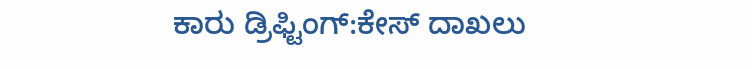ಕಾರು ಡ್ರಿಫ್ಟಿಂಗ್:ಕೇಸ್ ದಾಖಲು